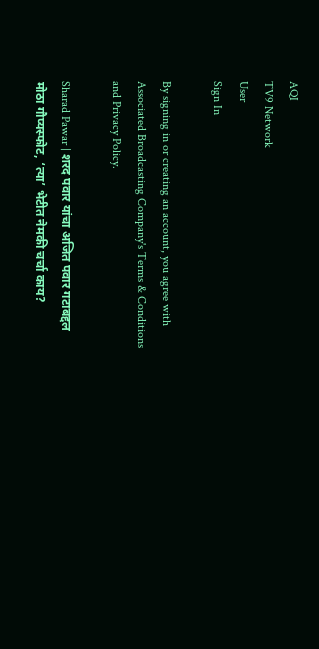AQI
TV9 Network
User
Sign In

By signing in or creating an account, you agree with Associated Broadcasting Company's Terms & Conditions and Privacy Policy.

Sharad Pawar | शरद पवार यांचा अजित पवार गटाबद्दल मोठा गौप्यस्फोट, ‘त्या’ भेटीत नेमकी चर्चा काय?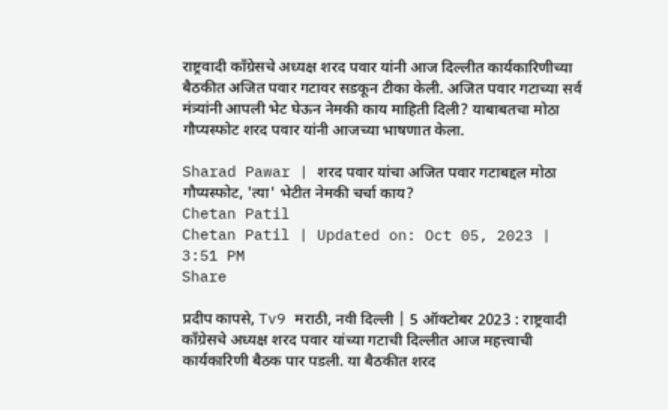राष्ट्रवादी काँग्रेसचे अध्यक्ष शरद पवार यांनी आज दिल्लीत कार्यकारिणीच्या बैठकीत अजित पवार गटावर सडकून टीका केली. अजित पवार गटाच्या सर्व मंत्र्यांनी आपली भेट घेऊन नेमकी काय माहिती दिली? याबाबतचा मोठा गौप्यस्फोट शरद पवार यांनी आजच्या भाषणात केला.

Sharad Pawar | शरद पवार यांचा अजित पवार गटाबद्दल मोठा गौप्यस्फोट, 'त्या' भेटीत नेमकी चर्चा काय?
Chetan Patil
Chetan Patil | Updated on: Oct 05, 2023 | 3:51 PM
Share

प्रदीप कापसे, Tv9 मराठी, नवी दिल्ली | 5 ऑक्टोबर 2023 : राष्ट्रवादी काँग्रेसचे अध्यक्ष शरद पवार यांच्या गटाची दिल्लीत आज महत्त्वाची कार्यकारिणी बैठक पार पडली. या बैठकीत शरद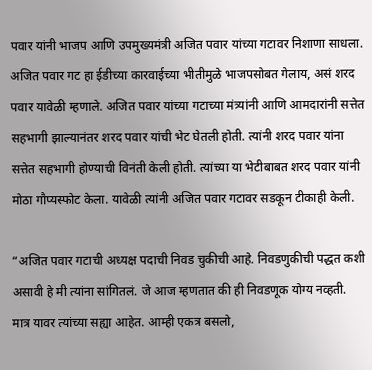पवार यांनी भाजप आणि उपमुख्यमंत्री अजित पवार यांच्या गटावर निशाणा साधला. अजित पवार गट हा ईडीच्या कारवाईच्या भीतीमुळे भाजपसोबत गेलाय, असं शरद पवार यावेळी म्हणाले. अजित पवार यांच्या गटाच्या मंत्र्यांनी आणि आमदारांनी सत्तेत सहभागी झाल्यानंतर शरद पवार यांची भेट घेतली होती. त्यांनी शरद पवार यांना सत्तेत सहभागी होण्याची विनंती केली होती. त्यांच्या या भेटीबाबत शरद पवार यांनी मोठा गौप्यस्फोट केला. यावेळी त्यांनी अजित पवार गटावर सडकून टीकाही केली.

“अजित पवार गटाची अध्यक्ष पदाची निवड चुकीची आहे. निवडणुकीची पद्धत कशी असावी हे मी त्यांना सांगितलं. जे आज म्हणतात की ही निवडणूक योग्य नव्हती. मात्र यावर त्यांच्या सह्या आहेत. आम्ही एकत्र बसलो,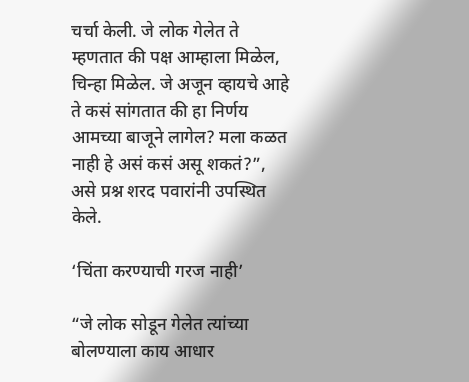चर्चा केली. जे लोक गेलेत ते म्हणतात की पक्ष आम्हाला मिळेल, चिन्हा मिळेल. जे अजून व्हायचे आहे ते कसं सांगतात की हा निर्णय आमच्या बाजूने लागेल? मला कळत नाही हे असं कसं असू शकतं?”, असे प्रश्न शरद पवारांनी उपस्थित केले.

‘चिंता करण्याची गरज नाही’

“जे लोक सोडून गेलेत त्यांच्या बोलण्याला काय आधार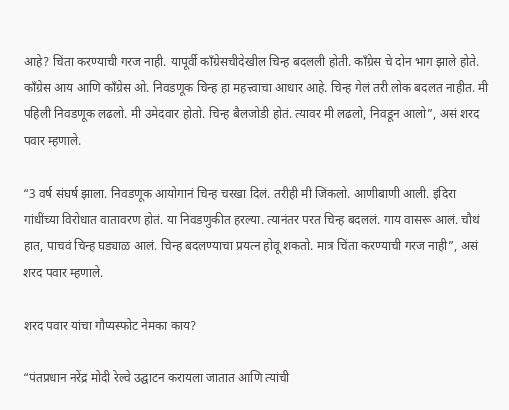आहे? चिंता करण्याची गरज नाही. यापूर्वी काँग्रेसचीदेखील चिन्ह बदलली होती. काँग्रेस चे दोन भाग झाले होते. काँग्रेस आय आणि काँग्रेस ओ. निवडणूक चिन्ह हा महत्त्वाचा आधार आहे. चिन्ह गेलं तरी लोक बदलत नाहीत. मी पहिली निवडणूक लढलो. मी उमेदवार होतो. चिन्ह बैलजोडी होतं. त्यावर मी लढलो, निवडून आलो”, असं शरद पवार म्हणाले.

“3 वर्ष संघर्ष झाला. निवडणूक आयोगानं चिन्ह चरखा दिलं. तरीही मी जिंकलो. आणीबाणी आली. इंदिरा गांधींच्या विरोधात वातावरण होतं. या निवडणुकीत हरल्या. त्यानंतर परत चिन्ह बदललं. गाय वासरू आलं. चौथं हात, पाचवं चिन्ह घड्याळ आलं. चिन्ह बदलण्याचा प्रयत्न होवू शकतो. मात्र चिंता करण्याची गरज नाही”, असं शरद पवार म्हणाले.

शरद पवार यांचा गौप्यस्फोट नेमका काय?

“पंतप्रधान नरेंद्र मोदी रेल्वे उद्घाटन करायला जातात आणि त्यांची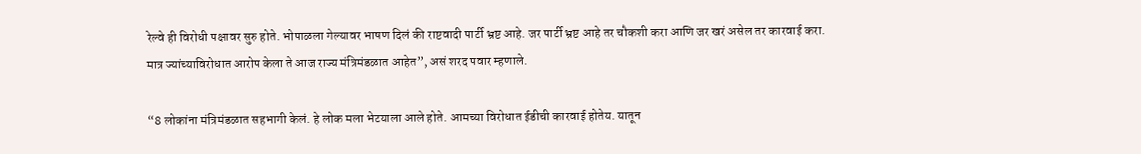रेल्वे ही विरोधी पक्षावर सुरु होते. भोपाळला गेल्यावर भाषण दिलं की राष्टवादी पार्टी भ्रष्ट आहे. जर पार्टी भ्रष्ट आहे तर चौकशी करा आणि जर खरं असेल तर कारवाई करा. मात्र ज्यांच्याविरोधात आरोप केला ते आज राज्य मंत्रिमंडळात आहेत”, असं शरद पवार म्हणाले.

“8 लोकांना मंत्रिमंडळात सहभागी केलं. हे लोक मला भेटयाला आले होते. आमच्या विरोधात ईडीची कारवाई होतेय. यातून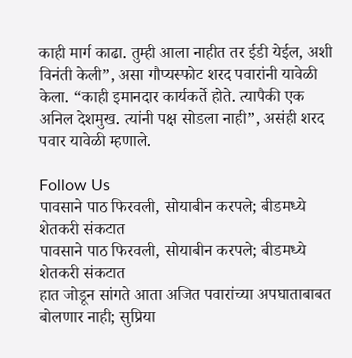काही मार्ग काढा. तुम्ही आला नाहीत तर ईडी येईल, अशी विनंती केली”, असा गौप्यस्फोट शरद पवारांनी यावेळी केला. “काही इमानदार कार्यकर्ते होते. त्यापैकी एक अनिल देशमुख. त्यांनी पक्ष सोडला नाही”, असंही शरद पवार यावेळी म्हणाले.

Follow Us
पावसाने पाठ फिरवली, सोयाबीन करपले; बीडमध्ये शेतकरी संकटात
पावसाने पाठ फिरवली, सोयाबीन करपले; बीडमध्ये शेतकरी संकटात
हात जोडून सांगते आता अजित पवारांच्या अपघाताबाबत बोलणार नाही; सुप्रिया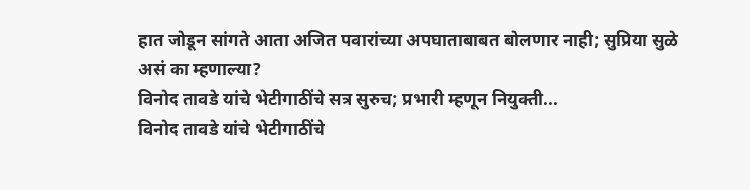हात जोडून सांगते आता अजित पवारांच्या अपघाताबाबत बोलणार नाही; सुप्रिया सुळे असं का म्हणाल्या?
विनोद तावडे यांचे भेटीगाठींचे सत्र सुरुच; प्रभारी म्हणून नियुक्ती...
विनोद तावडे यांचे भेटीगाठींचे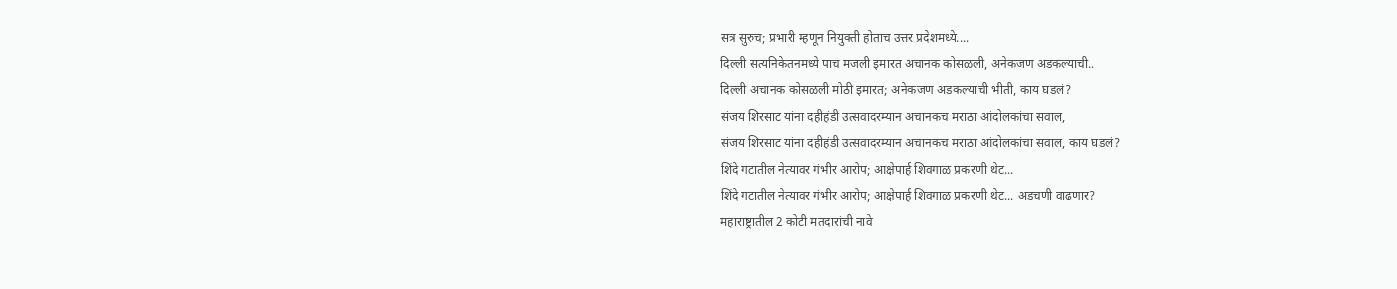सत्र सुरुच; प्रभारी म्हणून नियुक्ती होताच उत्तर प्रदेशमध्ये....
दिल्ली सत्यनिकेतनमध्ये पाच मजली इमारत अचानक कोसळली, अनेकजण अडकल्याची..
दिल्ली अचानक कोसळली मोठी इमारत; अनेकजण अडकल्याची भीती, काय घडलं?
संजय शिरसाट यांना दहीहंडी उत्सवादरम्यान अचानकच मराठा आंदोलकांचा सवाल,
संजय शिरसाट यांना दहीहंडी उत्सवादरम्यान अचानकच मराठा आंदोलकांचा सवाल, काय घडलं?
शिंदे गटातील नेत्यावर गंभीर आरोप; आक्षेपार्ह शिवगाळ प्रकरणी थेट...
शिंदे गटातील नेत्यावर गंभीर आरोप; आक्षेपार्ह शिवगाळ प्रकरणी थेट... अडचणी वाढणार?
महाराष्ट्रातील 2 कोटी मतदारांची नावे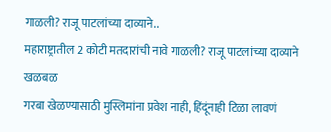गाळली? राजू पाटलांच्या दाव्याने..
महाराष्ट्रातील 2 कोटी मतदारांची नावे गाळली? राजू पाटलांच्या दाव्याने खळबळ
गरबा खेळण्यासाठी मुस्लिमांना प्रवेश नाही, हिंदूंनाही टिळा लावणं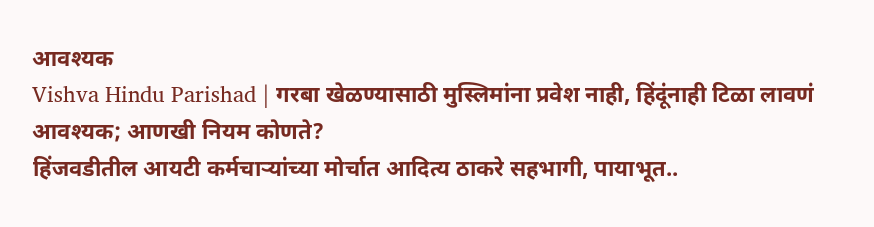आवश्यक
Vishva Hindu Parishad | गरबा खेळण्यासाठी मुस्लिमांना प्रवेश नाही, हिंदूंनाही टिळा लावणं आवश्यक; आणखी नियम कोणते?
हिंजवडीतील आयटी कर्मचाऱ्यांच्या मोर्चात आदित्य ठाकरे सहभागी, पायाभूत..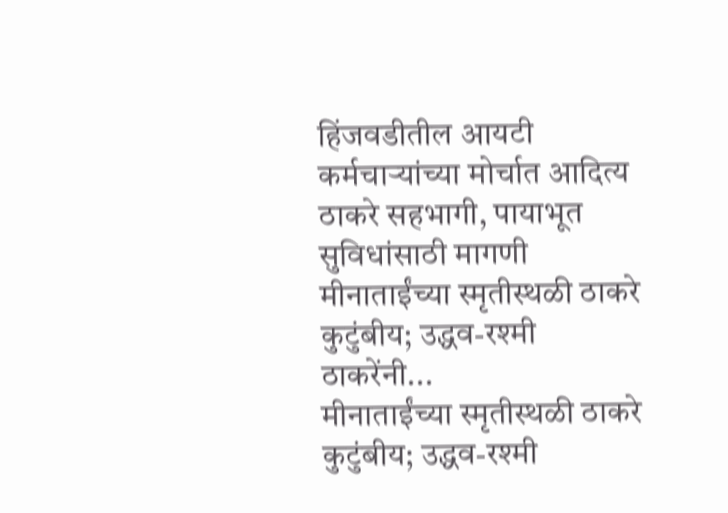हिंजवडीतील आयटी कर्मचाऱ्यांच्या मोर्चात आदित्य ठाकरे सहभागी, पायाभूत सुविधांसाठी मागणी
मीनाताईंच्या स्मृतीस्थळी ठाकरे कुटुंबीय; उद्धव-रश्मी ठाकरेंनी...
मीनाताईंच्या स्मृतीस्थळी ठाकरे कुटुंबीय; उद्धव-रश्मी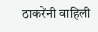ठाकरेंनी वाहिली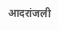आदरांजली